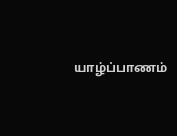யாழ்ப்பாணம்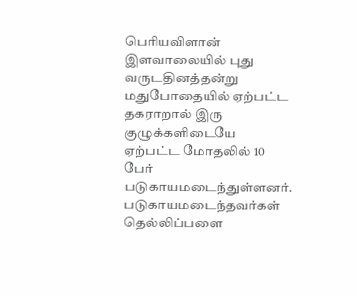பெரியவிளான் இளவாலையில் புது வருடதினத்தன்று மதுபோதையில் ஏற்பட்ட தகராறால் இரு குழுக்களிடையே ஏற்பட்ட மோதலில் 10 பேர் படுகாயமடைந்துள்ளனர்.
படுகாயமடைந்தவர்கள் தெல்லிப்பளை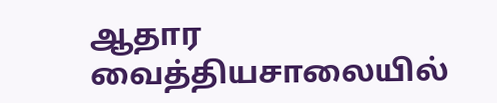ஆதார வைத்தியசாலையில்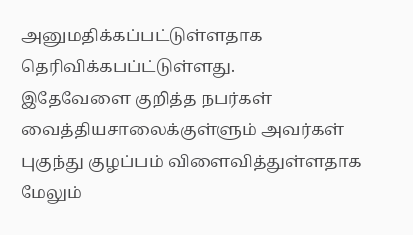அனுமதிக்கப்பட்டுள்ளதாக தெரிவிக்கபப்ட்டுள்ளது.
இதேவேளை குறித்த நபர்கள் வைத்தியசாலைக்குள்ளும் அவர்கள் புகுந்து குழப்பம் விளைவித்துள்ளதாக மேலும்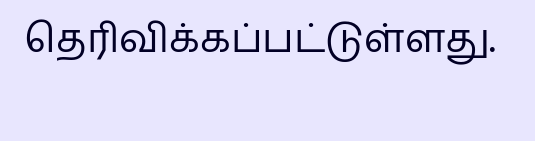தெரிவிக்கப்பட்டுள்ளது.